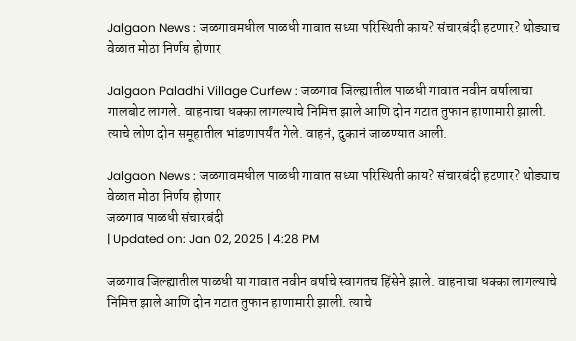Jalgaon News : जळगावमधील पाळधी गावात सध्या परिस्थिती काय? संचारबंदी हटणार? थोड्याच वेळात मोठा निर्णय होणार

Jalgaon Paladhi Village Curfew : जळगाव जिल्ह्यातील पाळधी गावात नवीन वर्षालाचा गालबोट लागले. वाहनाचा धक्का लागल्याचे निमित्त झाले आणि दोन गटात तुफान हाणामारी झाली. त्याचे लोण दोन समूहातील भांडणापर्यंत गेले. वाहनं, दुकानं जाळण्यात आली.

Jalgaon News : जळगावमधील पाळधी गावात सध्या परिस्थिती काय? संचारबंदी हटणार? थोड्याच वेळात मोठा निर्णय होणार
जळगाव पाळधी संचारबंदी
| Updated on: Jan 02, 2025 | 4:28 PM

जळगाव जिल्ह्यातील पाळधी या गावात नवीन वर्षाचे स्वागतच हिंसेने झाले. वाहनाचा धक्का लागल्याचे निमित्त झाले आणि दोन गटात तुफान हाणामारी झाली. त्याचे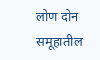लोण दोन समूहातील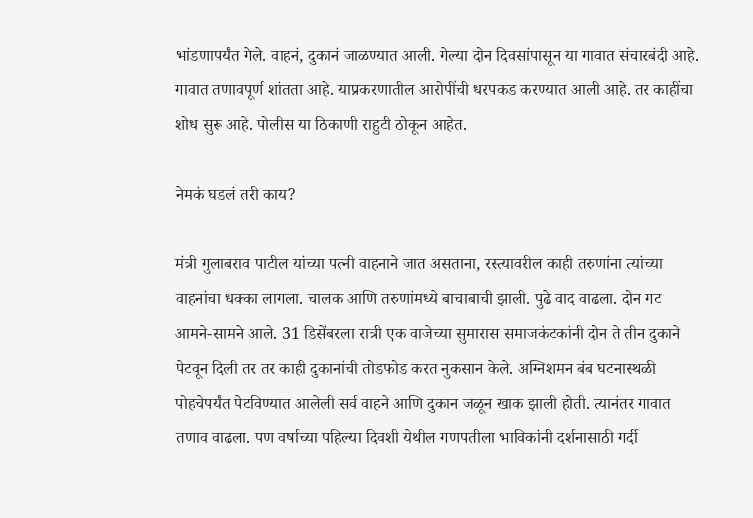भांडणापर्यंत गेले. वाहनं, दुकानं जाळण्यात आली. गेल्या दोन दिवसांपासून या गावात संचारबंदी आहे. गावात तणावपूर्ण शांतता आहे. याप्रकरणातील आरोपींची धरपकड करण्यात आली आहे. तर काहींचा शोध सुरू आहे. पोलीस या ठिकाणी राहुटी ठोकून आहेत.

नेमकं घडलं तरी काय?

मंत्री गुलाबराव पाटील यांच्या पत्नी वाहनाने जात असताना, रस्त्यावरील काही तरुणांना त्यांच्या वाहनांचा धक्का लागला. चालक आणि तरुणांमध्ये बाचाबाची झाली. पुढे वाद वाढला. दोन गट आमने-सामने आले. 31 डिसेंबरला रात्री एक वाजेच्या सुमारास समाजकंटकांनी दोन ते तीन दुकाने पेटवून दिली तर तर काही दुकानांची तोडफोड करत नुकसान केले. अग्निशमन बंब घटनास्थळी पोहचेपर्यंत पेटविण्यात आलेली सर्व वाहने आणि दुकान जळून खाक झाली होती. त्यानंतर गावात तणाव वाढला. पण वर्षाच्या पहिल्या दिवशी येथील गणपतीला भाविकांनी दर्शनासाठी गर्दी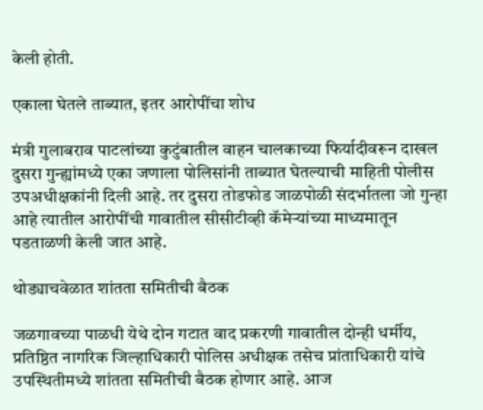केली होती.

एकाला घेतले ताब्यात, इतर आरोपींचा शोध

मंत्री गुलाबराव पाटलांच्या कुटुंबातील वाहन चालकाच्या फिर्यादीवरून दाखल दुसरा गुन्ह्यांमध्ये एका जणाला पोलिसांनी ताब्यात घेतल्याची माहिती पोलीस उपअधीक्षकांनी दिली आहे. तर दुसरा तोडफोड जाळपोळी संदर्भातला जो गुन्हा आहे त्यातील आरोपींची गावातील सीसीटीव्ही कॅमेऱ्यांच्या माध्यमातून पडताळणी केली जात आहे.

थोड्याचवेळात शांतता समितीची बैठक

जळगावच्या पाळधी येथे दोन गटात वाद प्रकरणी गावातील दोन्ही धर्मीय, प्रतिष्ठित नागरिक जिल्हाधिकारी पोलिस अधीक्षक तसेच प्रांताधिकारी यांचे उपस्थितीमध्ये शांतता समितीची बैठक होणार आहे. आज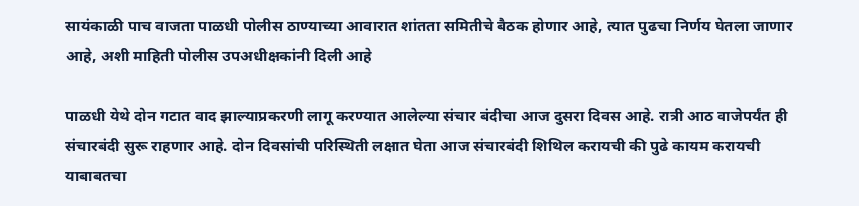सायंकाळी पाच वाजता पाळधी पोलीस ठाण्याच्या आवारात शांतता समितीचे बैठक होणार आहे, त्यात पुढचा निर्णय घेतला जाणार आहे, अशी माहिती पोलीस उपअधीक्षकांनी दिली आहे

पाळधी येथे दोन गटात वाद झाल्याप्रकरणी लागू करण्यात आलेल्या संचार बंदीचा आज दुसरा दिवस आहे. रात्री आठ वाजेपर्यंत ही संचारबंदी सुरू राहणार आहे. दोन दिवसांची परिस्थिती लक्षात घेता आज संचारबंदी शिथिल करायची की पुढे कायम करायची याबाबतचा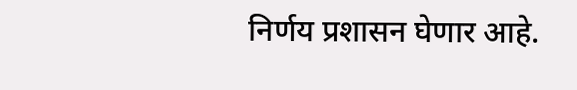निर्णय प्रशासन घेणार आहे.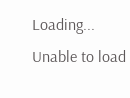Loading...
Unable to load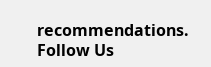recommendations.
Follow Us